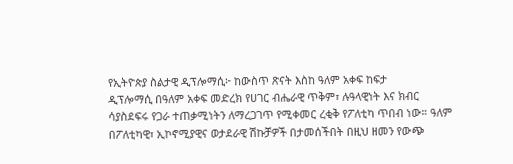የኢትዮጵያ ስልታዊ ዲፕሎማሲ፦ ከውስጥ ጽናት እስከ ዓለም አቀፍ ከፍታ
ዲፕሎማሲ በዓለም አቀፍ መድረክ የሀገር ብሔራዊ ጥቅም፣ ሉዓላዊነት እና ክብር ሳያስደፍሩ የጋራ ተጠቃሚነትን ለማረጋገጥ የሚቀመር ረቂቅ የፖለቲካ ጥበብ ነው። ዓለም በፖለቲካዊ፣ ኢኮኖሚያዊና ወታደራዊ ሽኩቻዎች በታመሰችበት በዚህ ዘመን የውጭ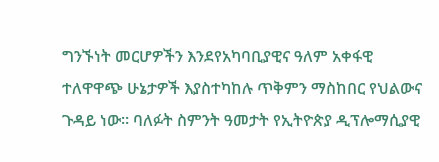ግንኙነት መርሆዎችን እንደየአካባቢያዊና ዓለም አቀፋዊ ተለዋዋጭ ሁኔታዎች እያስተካከሉ ጥቅምን ማስከበር የህልውና ጉዳይ ነው። ባለፉት ስምንት ዓመታት የኢትዮጵያ ዲፕሎማሲያዊ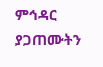ምኅዳር ያጋጠሙትን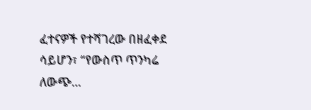ፈተናዎች የተሻገረው በዘፈቀደ ሳይሆን፣ “የውስጥ ጥንካሬ ለውጭ…